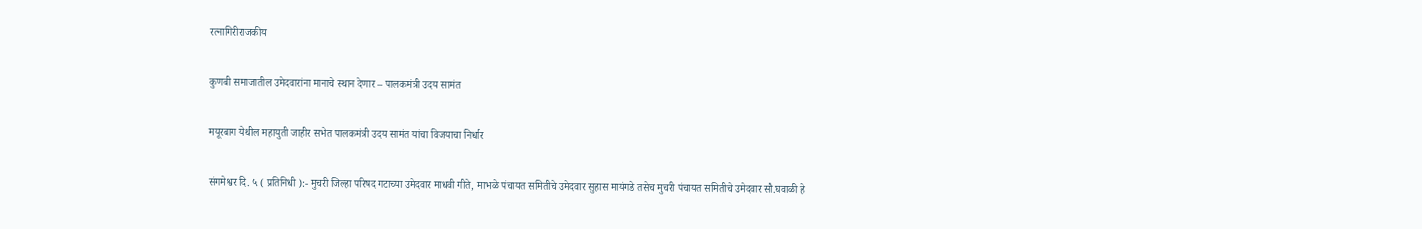रत्नागिरीराजकीय

कुणबी समाजातील उमेदवारांना मानाचे स्थान देणार – पालकमंत्री उदय सामंत

मयूरबाग येथील महायुती जाहीर सभेत पालकमंत्री उदय सामंत यांचा विजयाचा निर्धार

संगमेश्वर दि. ५ ( प्रतिनिधी ):- मुचरी जिल्हा परिषद गटाच्या उमेदवार माधवी गीते, माभळे पंचायत समितीचे उमेदवार सुहास मायंगडे तसेच मुचरी पंचायत समितीचे उमेदवार सौ.घवाळी हे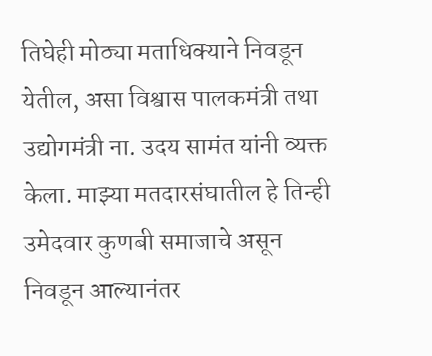तिघेही मोठ्या मताधिक्याने निवडून येतील, असा विश्वास पालकमंत्री तथा उद्योगमंत्री ना. उदय सामंत यांनी व्यक्त केला. माझ्या मतदारसंघातील हे तिन्ही उमेदवार कुणबी समाजाचे असून निवडून आल्यानंतर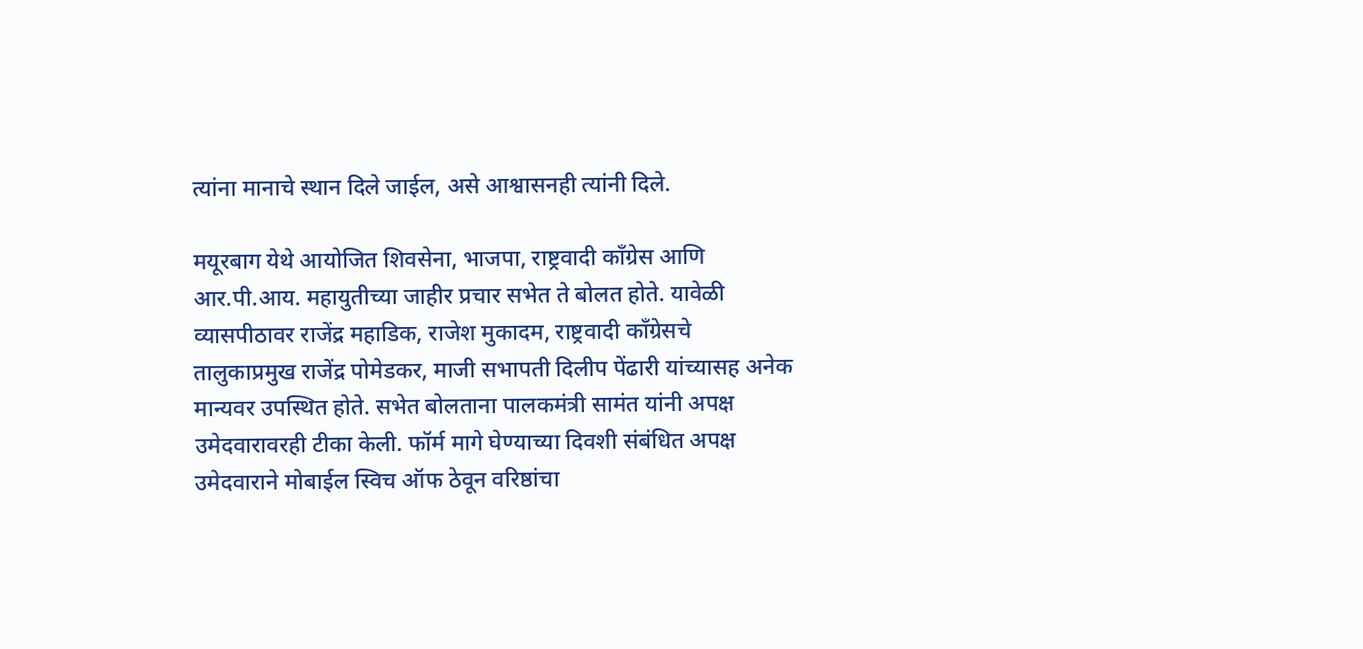त्यांना मानाचे स्थान दिले जाईल, असे आश्वासनही त्यांनी दिले.

मयूरबाग येथे आयोजित शिवसेना, भाजपा, राष्ट्रवादी काँग्रेस आणि आर.पी.आय. महायुतीच्या जाहीर प्रचार सभेत ते बोलत होते. यावेळी व्यासपीठावर राजेंद्र महाडिक, राजेश मुकादम, राष्ट्रवादी काँग्रेसचे तालुकाप्रमुख राजेंद्र पोमेडकर, माजी सभापती दिलीप पेंढारी यांच्यासह अनेक मान्यवर उपस्थित होते. सभेत बोलताना पालकमंत्री सामंत यांनी अपक्ष उमेदवारावरही टीका केली. फॉर्म मागे घेण्याच्या दिवशी संबंधित अपक्ष उमेदवाराने मोबाईल स्विच ऑफ ठेवून वरिष्ठांचा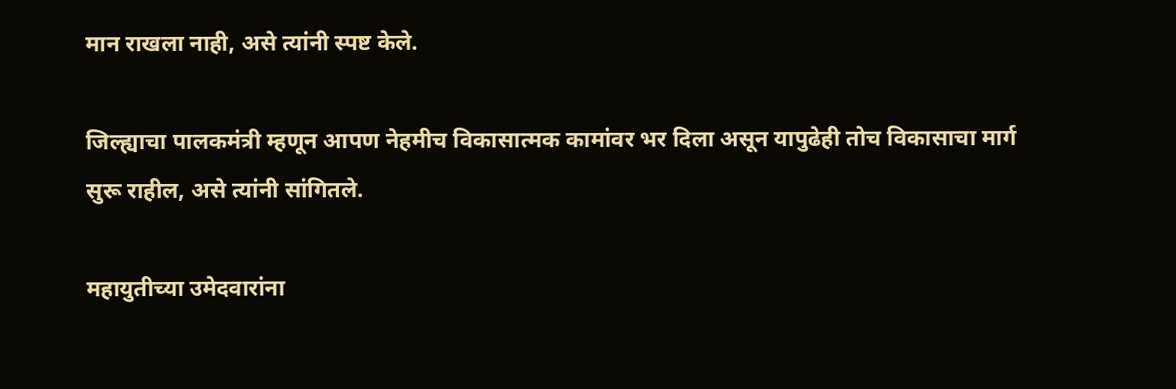मान राखला नाही, असे त्यांनी स्पष्ट केले.

जिल्ह्याचा पालकमंत्री म्हणून आपण नेहमीच विकासात्मक कामांवर भर दिला असून यापुढेही तोच विकासाचा मार्ग सुरू राहील, असे त्यांनी सांगितले.

महायुतीच्या उमेदवारांना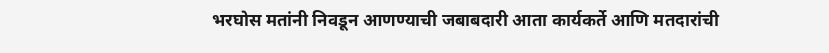भरघोस मतांनी निवडून आणण्याची जबाबदारी आता कार्यकर्ते आणि मतदारांची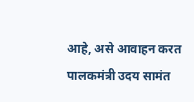आहे, असे आवाहन करत पालकमंत्री उदय सामंत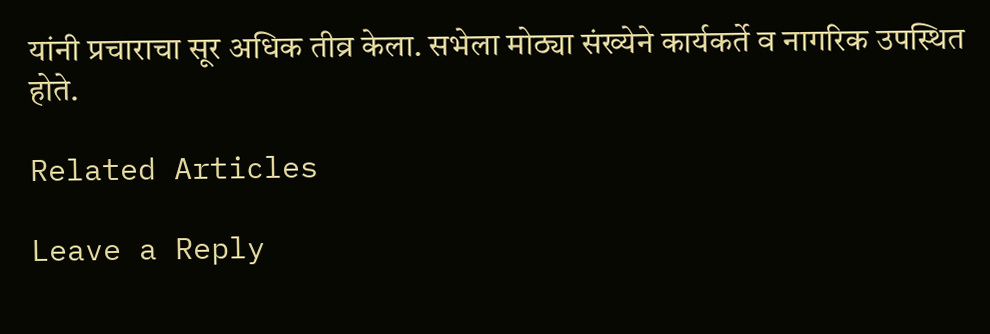यांनी प्रचाराचा सूर अधिक तीव्र केला. सभेला मोठ्या संख्येने कार्यकर्ते व नागरिक उपस्थित होते.

Related Articles

Leave a Reply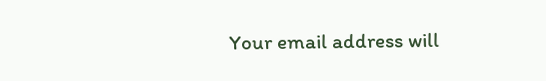Your email address will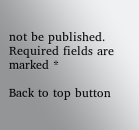not be published. Required fields are marked *

Back to top button